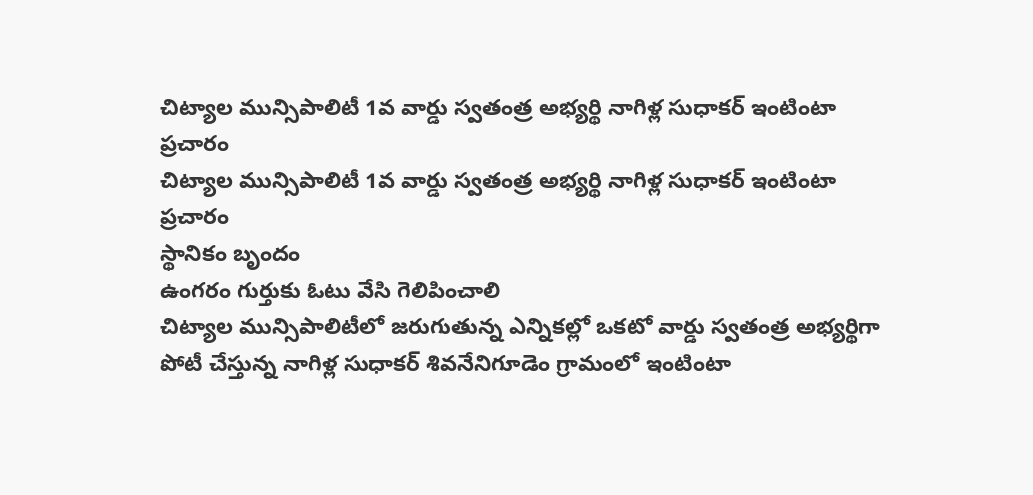చిట్యాల మున్సిపాలిటీ 1వ వార్డు స్వతంత్ర అభ్యర్థి నాగిళ్ల సుధాకర్ ఇంటింటా ప్రచారం
చిట్యాల మున్సిపాలిటీ 1వ వార్డు స్వతంత్ర అభ్యర్థి నాగిళ్ల సుధాకర్ ఇంటింటా ప్రచారం
స్థానికం బృందం
ఉంగరం గుర్తుకు ఓటు వేసి గెలిపించాలి
చిట్యాల మున్సిపాలిటీలో జరుగుతున్న ఎన్నికల్లో ఒకటో వార్డు స్వతంత్ర అభ్యర్థిగా పోటీ చేస్తున్న నాగిళ్ల సుధాకర్ శివనేనిగూడెం గ్రామంలో ఇంటింటా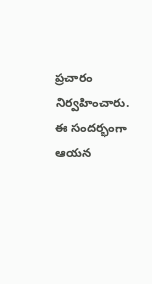ప్రచారం నిర్వహించారు. ఈ సందర్భంగా ఆయన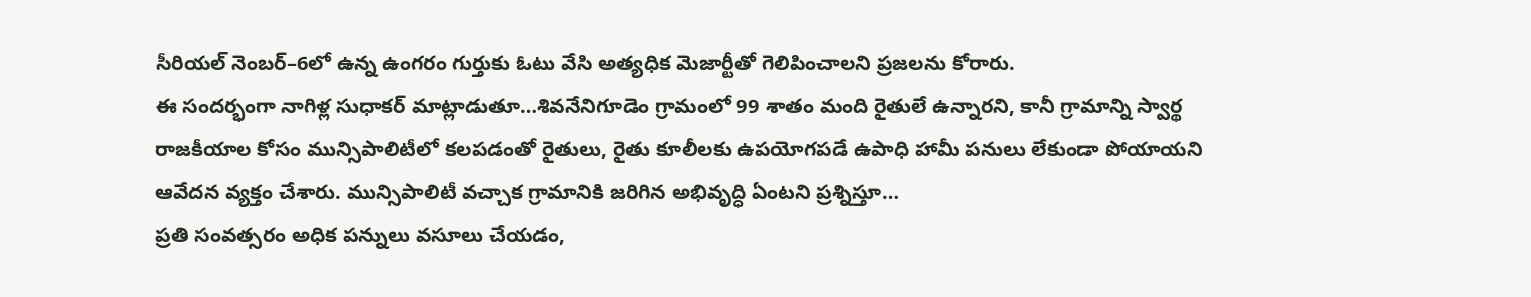సీరియల్ నెంబర్–6లో ఉన్న ఉంగరం గుర్తుకు ఓటు వేసి అత్యధిక మెజార్టీతో గెలిపించాలని ప్రజలను కోరారు.
ఈ సందర్భంగా నాగిళ్ల సుధాకర్ మాట్లాడుతూ…శివనేనిగూడెం గ్రామంలో 99 శాతం మంది రైతులే ఉన్నారని, కానీ గ్రామాన్ని స్వార్థ రాజకీయాల కోసం మున్సిపాలిటీలో కలపడంతో రైతులు, రైతు కూలీలకు ఉపయోగపడే ఉపాధి హామీ పనులు లేకుండా పోయాయని ఆవేదన వ్యక్తం చేశారు. మున్సిపాలిటీ వచ్చాక గ్రామానికి జరిగిన అభివృద్ధి ఏంటని ప్రశ్నిస్తూ…
ప్రతి సంవత్సరం అధిక పన్నులు వసూలు చేయడం,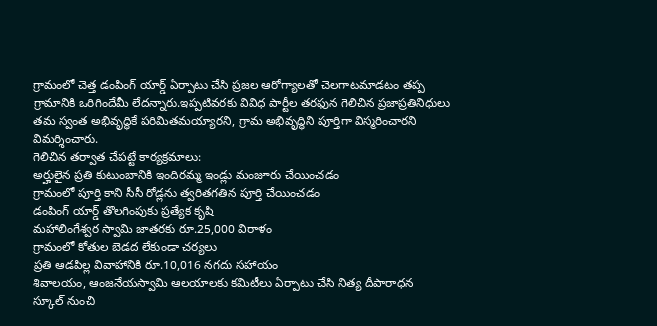గ్రామంలో చెత్త డంపింగ్ యార్డ్ ఏర్పాటు చేసి ప్రజల ఆరోగ్యాలతో చెలగాటమాడటం తప్ప గ్రామానికి ఒరిగిందేమీ లేదన్నారు.ఇప్పటివరకు వివిధ పార్టీల తరఫున గెలిచిన ప్రజాప్రతినిధులు తమ స్వంత అభివృద్ధికే పరిమితమయ్యారని, గ్రామ అభివృద్ధిని పూర్తిగా విస్మరించారని విమర్శించారు.
గెలిచిన తర్వాత చేపట్టే కార్యక్రమాలు:
అర్హులైన ప్రతి కుటుంబానికి ఇందిరమ్మ ఇండ్లు మంజూరు చేయించడం
గ్రామంలో పూర్తి కాని సీసీ రోడ్లను త్వరితగతిన పూర్తి చేయించడం
డంపింగ్ యార్డ్ తొలగింపుకు ప్రత్యేక కృషి
మహాలింగేశ్వర స్వామి జాతరకు రూ.25,000 విరాళం
గ్రామంలో కోతుల బెడద లేకుండా చర్యలు
ప్రతి ఆడపిల్ల వివాహానికి రూ.10,016 నగదు సహాయం
శివాలయం, ఆంజనేయస్వామి ఆలయాలకు కమిటీలు ఏర్పాటు చేసి నిత్య దీపారాధన
స్కూల్ నుంచి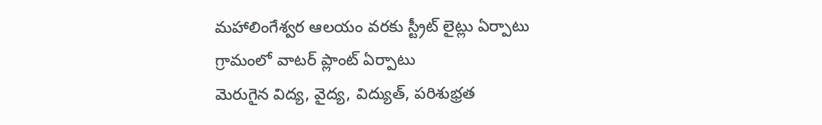మహాలింగేశ్వర ఆలయం వరకు స్ట్రీట్ లైట్లు ఏర్పాటు
గ్రామంలో వాటర్ ప్లాంట్ ఏర్పాటు
మెరుగైన విద్య, వైద్య, విద్యుత్, పరిశుభ్రత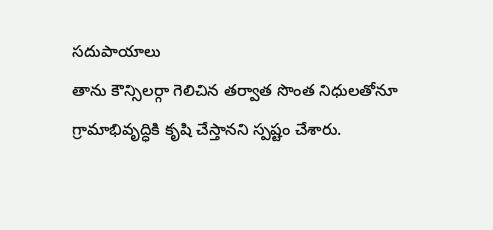సదుపాయాలు
తాను కౌన్సిలర్గా గెలిచిన తర్వాత సొంత నిధులతోనూ గ్రామాభివృద్ధికి కృషి చేస్తానని స్పష్టం చేశారు.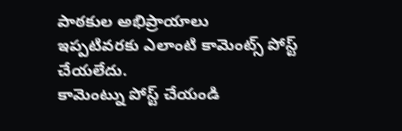పాఠకుల అభిప్రాయాలు
ఇప్పటివరకు ఎలాంటి కామెంట్స్ పోస్ట్ చేయలేదు.
కామెంట్ను పోస్ట్ చేయండి